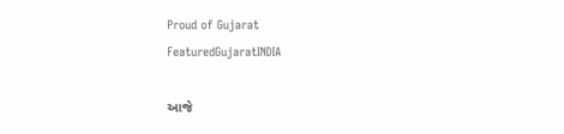Proud of Gujarat
FeaturedGujaratINDIA

આજે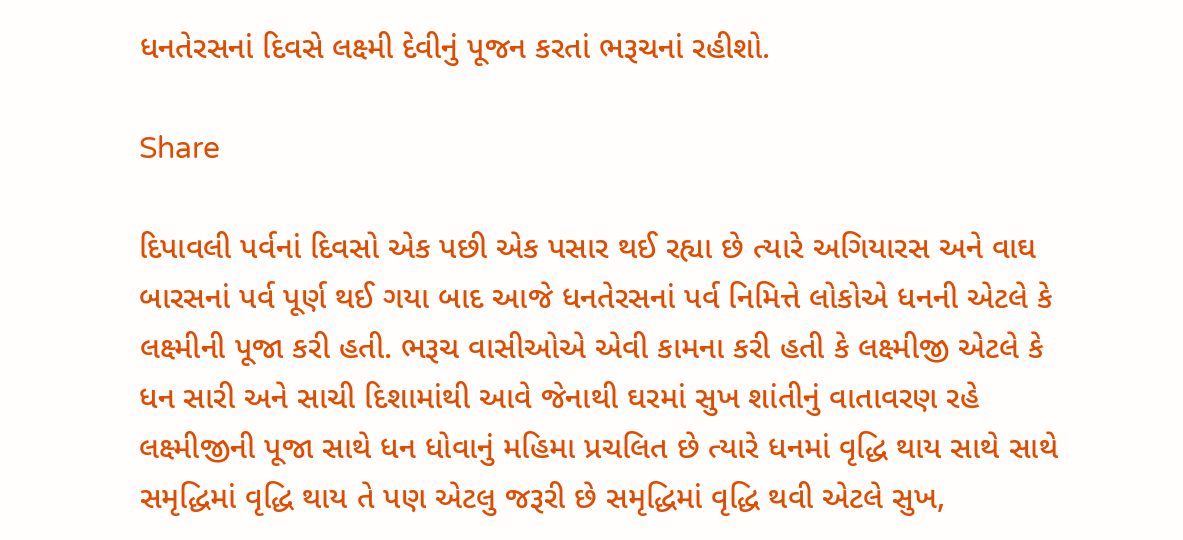ધનતેરસનાં દિવસે લક્ષ્મી દેવીનું પૂજન કરતાં ભરૂચનાં રહીશો.

Share

દિપાવલી પર્વનાં દિવસો એક પછી એક પસાર થઈ રહ્યા છે ત્યારે અગિયારસ અને વાઘ બારસનાં પર્વ પૂર્ણ થઈ ગયા બાદ આજે ધનતેરસનાં પર્વ નિમિત્તે લોકોએ ધનની એટલે કે લક્ષ્મીની પૂજા કરી હતી. ભરૂચ વાસીઓએ એવી કામના કરી હતી કે લક્ષ્મીજી એટલે કે ધન સારી અને સાચી દિશામાંથી આવે જેનાથી ઘરમાં સુખ શાંતીનું વાતાવરણ રહે લક્ષ્મીજીની પૂજા સાથે ધન ધોવાનું મહિમા પ્રચલિત છે ત્યારે ધનમાં વૃદ્ધિ થાય સાથે સાથે સમૃદ્ધિમાં વૃદ્ધિ થાય તે પણ એટલુ જરૂરી છે સમૃદ્ધિમાં વૃદ્ધિ થવી એટલે સુખ,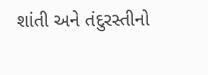શાંતી અને તંદુરસ્તીનો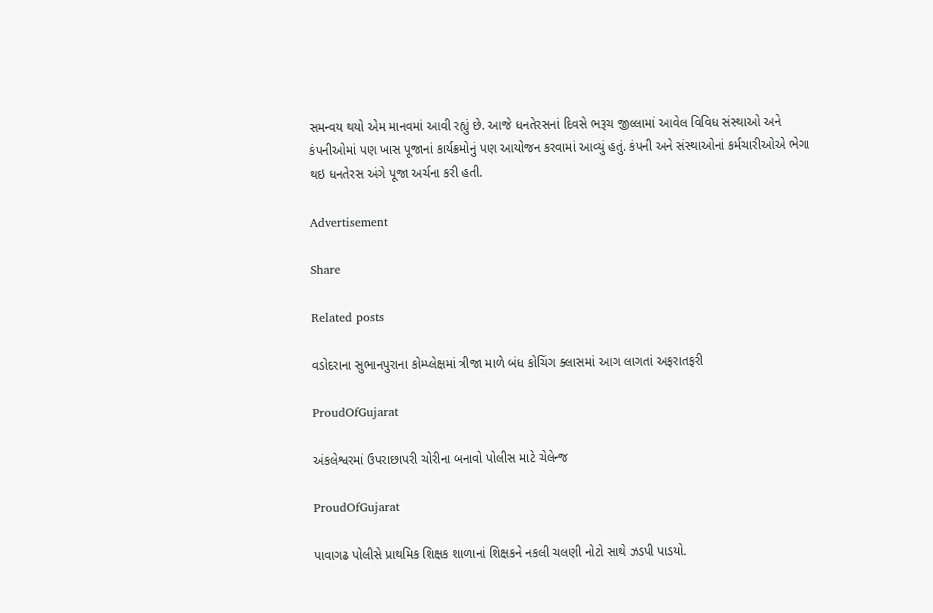સમન્વય થયો એમ માનવમાં આવી રહ્યું છે. આજે ધનતેરસનાં દિવસે ભરૂચ જીલ્લામાં આવેલ વિવિધ સંસ્થાઓ અને કંપનીઓમાં પણ ખાસ પૂજાનાં કાર્યક્રમોનું પણ આયોજન કરવામાં આવ્યું હતું. કંપની અને સંસ્થાઓનાં કર્મચારીઓએ ભેગા થઇ ધનતેરસ અંગે પૂજા અર્ચના કરી હતી.

Advertisement

Share

Related posts

વડોદરાના સુભાનપુરાના કોમ્પ્લેક્ષમાં ત્રીજા માળે બંધ કોચિંગ ક્લાસમાં આગ લાગતાં અફરાતફરી

ProudOfGujarat

અંકલેશ્વરમાં ઉપરાછાપરી ચોરીના બનાવો પોલીસ માટે ચેલેન્જ

ProudOfGujarat

પાવાગઢ પોલીસે પ્રાથમિક શિક્ષક શાળાનાં શિક્ષકને નકલી ચલણી નોટો સાથે ઝડપી પાડયો.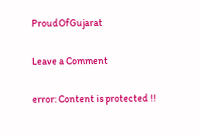ProudOfGujarat

Leave a Comment

error: Content is protected !!